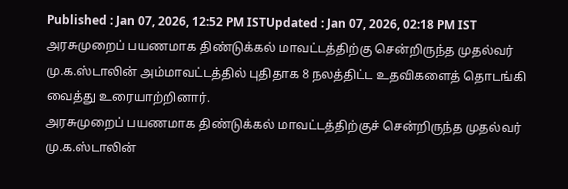Published : Jan 07, 2026, 12:52 PM ISTUpdated : Jan 07, 2026, 02:18 PM IST
அரசுமுறைப் பயணமாக திண்டுக்கல் மாவட்டத்திற்கு சென்றிருந்த முதல்வர் மு.க.ஸ்டாலின் அம்மாவட்டத்தில் புதிதாக 8 நலத்திட்ட உதவிகளைத் தொடங்கி வைத்து உரையாற்றினார்.
அரசுமுறைப் பயணமாக திண்டுக்கல் மாவட்டத்திற்குச் சென்றிருந்த முதல்வர் மு.க.ஸ்டாலின்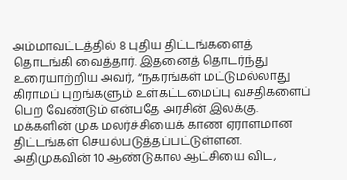அம்மாவட்டத்தில் 8 புதிய திட்டங்களைத் தொடங்கி வைத்தார். இதனைத் தொடர்ந்து உரையாற்றிய அவர், “நகரங்கள் மட்டுமல்லாது கிராமப் புறங்களும் உள்கட்டமைப்பு வசதிகளைப் பெற வேண்டும் என்பதே அரசின் இலக்கு. மக்களின் முக மலர்ச்சியைக் காண ஏராளமான திட்டங்கள் செயல்படுத்தப்பட்டுள்ளன. அதிமுகவின் 10 ஆண்டுகால ஆட்சியை விட,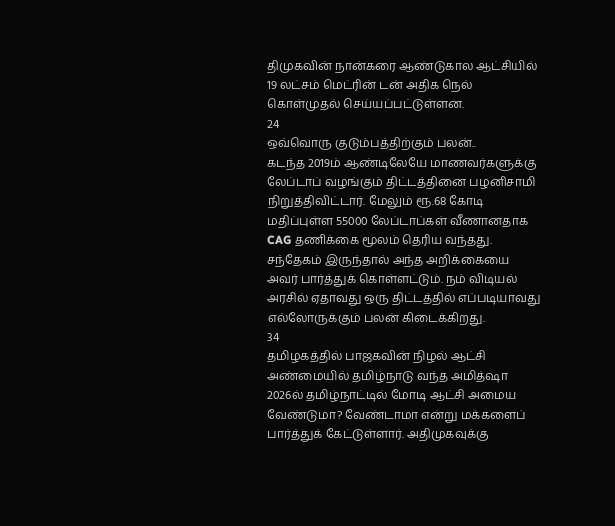திமுகவின் நான்கரை ஆண்டுகால ஆட்சியில் 19 லட்சம் மெட்ரின் டன் அதிக நெல் கொள்முதல் செய்யப்பட்டுள்ளன.
24
ஒவ்வொரு குடும்பத்திற்கும் பலன்..
கடந்த 2019ம் ஆண்டிலேயே மாணவர்களுக்கு லேப்டாப் வழங்கும் திட்டத்தினை பழனிசாமி நிறுத்திவிட்டார். மேலும் ரூ.68 கோடி மதிப்புள்ள 55000 லேப்டாப்கள் வீணானதாக CAG தணிக்கை மூலம் தெரிய வந்தது. சந்தேகம் இருந்தால் அந்த அறிக்கையை அவர் பார்த்துக் கொள்ளட்டும். நம் விடியல் அரசில் ஏதாவது ஒரு திட்டத்தில் எப்படியாவது எல்லோருக்கும் பலன் கிடைக்கிறது.
34
தமிழகத்தில் பாஜகவின் நிழல் ஆட்சி
அண்மையில் தமிழ்நாடு வந்த அமித்ஷா 2026ல் தமிழ்நாட்டில் மோடி ஆட்சி அமைய வேண்டுமா? வேண்டாமா என்று மக்களைப் பார்த்துக் கேட்டுள்ளார். அதிமுகவுக்கு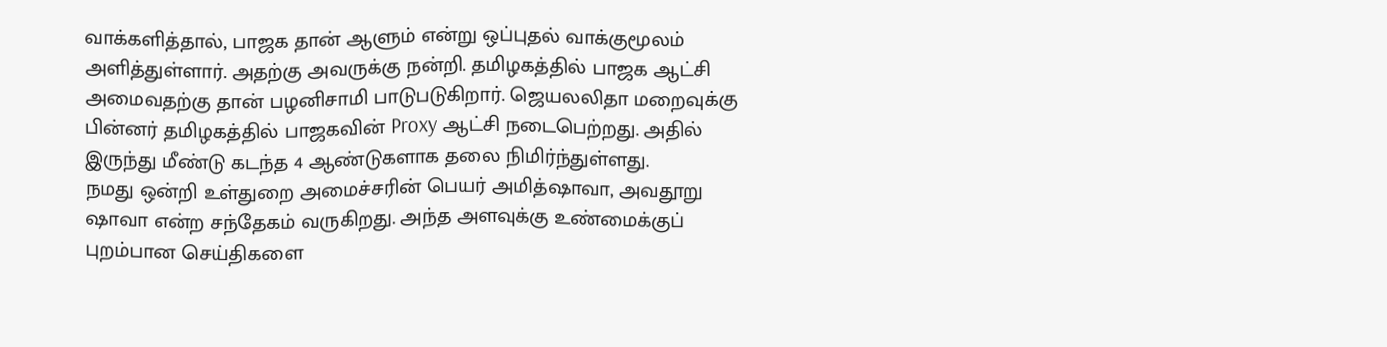வாக்களித்தால், பாஜக தான் ஆளும் என்று ஒப்புதல் வாக்குமூலம் அளித்துள்ளார். அதற்கு அவருக்கு நன்றி. தமிழகத்தில் பாஜக ஆட்சி அமைவதற்கு தான் பழனிசாமி பாடுபடுகிறார். ஜெயலலிதா மறைவுக்கு பின்னர் தமிழகத்தில் பாஜகவின் Proxy ஆட்சி நடைபெற்றது. அதில் இருந்து மீண்டு கடந்த 4 ஆண்டுகளாக தலை நிமிர்ந்துள்ளது.
நமது ஒன்றி உள்துறை அமைச்சரின் பெயர் அமித்ஷாவா, அவதூறு ஷாவா என்ற சந்தேகம் வருகிறது. அந்த அளவுக்கு உண்மைக்குப் புறம்பான செய்திகளை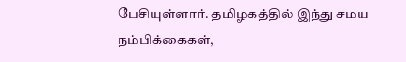பேசியுள்ளார். தமிழகத்தில் இந்து சமய நம்பிக்கைகள்,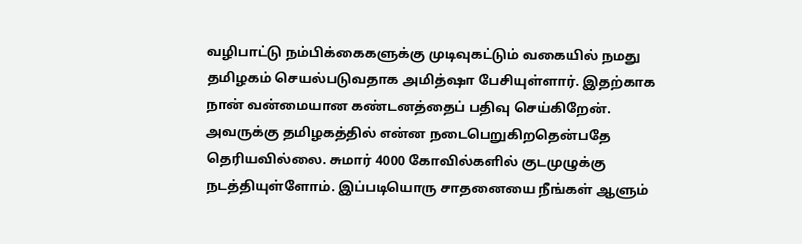வழிபாட்டு நம்பிக்கைகளுக்கு முடிவுகட்டும் வகையில் நமது தமிழகம் செயல்படுவதாக அமித்ஷா பேசியுள்ளார். இதற்காக நான் வன்மையான கண்டனத்தைப் பதிவு செய்கிறேன். அவருக்கு தமிழகத்தில் என்ன நடைபெறுகிறதென்பதே தெரியவில்லை. சுமார் 4000 கோவில்களில் குடமுழுக்கு நடத்தியுள்ளோம். இப்படியொரு சாதனையை நீங்கள் ஆளும்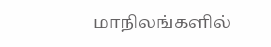மாநிலங்களில்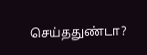செய்ததுண்டா?